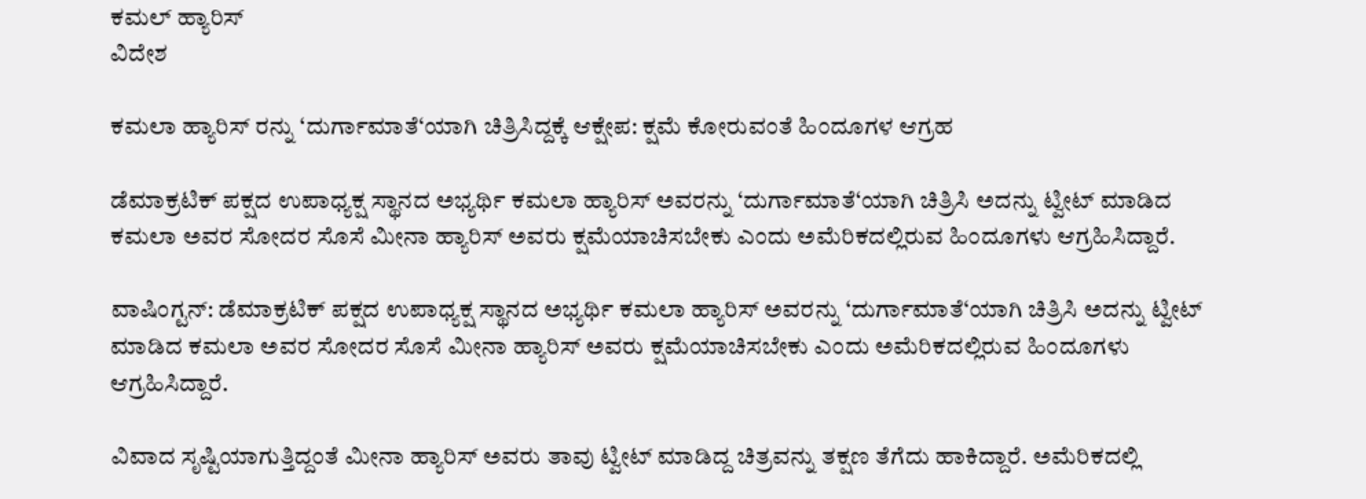ಕಮಲ್ ಹ್ಯಾರಿಸ್
ವಿದೇಶ

ಕಮಲಾ ಹ್ಯಾರಿಸ್ ರನ್ನು ‘ದುರ್ಗಾಮಾತೆ‘ಯಾಗಿ ಚಿತ್ರಿಸಿದ್ದಕ್ಕೆ ಆಕ್ಷೇಪ: ಕ್ಷಮೆ ಕೋರುವಂತೆ ಹಿಂದೂಗಳ ಆಗ್ರಹ

ಡೆಮಾಕ್ರಟಿಕ್ ಪಕ್ಷದ ಉಪಾಧ್ಯಕ್ಷ ಸ್ಥಾನದ ಅಭ್ಯರ್ಥಿ ಕಮಲಾ ಹ್ಯಾರಿಸ್ ಅವರನ್ನು ‘ದುರ್ಗಾಮಾತೆ‘ಯಾಗಿ ಚಿತ್ರಿಸಿ ಅದನ್ನು ಟ್ವೀಟ್‌ ಮಾಡಿದ ಕಮಲಾ ಅವರ ಸೋದರ ಸೊಸೆ ಮೀನಾ ಹ್ಯಾರಿಸ್ ಅವರು ಕ್ಷಮೆಯಾಚಿಸಬೇಕು ಎಂದು ಅಮೆರಿಕದಲ್ಲಿರುವ ಹಿಂದೂಗಳು ಆಗ್ರಹಿಸಿದ್ದಾರೆ.

ವಾಷಿಂಗ್ಟನ್‌: ಡೆಮಾಕ್ರಟಿಕ್ ಪಕ್ಷದ ಉಪಾಧ್ಯಕ್ಷ ಸ್ಥಾನದ ಅಭ್ಯರ್ಥಿ ಕಮಲಾ ಹ್ಯಾರಿಸ್ ಅವರನ್ನು ‘ದುರ್ಗಾಮಾತೆ‘ಯಾಗಿ ಚಿತ್ರಿಸಿ ಅದನ್ನು ಟ್ವೀಟ್‌ ಮಾಡಿದ ಕಮಲಾ ಅವರ ಸೋದರ ಸೊಸೆ ಮೀನಾ ಹ್ಯಾರಿಸ್ ಅವರು ಕ್ಷಮೆಯಾಚಿಸಬೇಕು ಎಂದು ಅಮೆರಿಕದಲ್ಲಿರುವ ಹಿಂದೂಗಳು ಆಗ್ರಹಿಸಿದ್ದಾರೆ.

ವಿವಾದ ಸೃಷ್ಟಿಯಾಗುತ್ತಿದ್ದಂತೆ ಮೀನಾ ಹ್ಯಾರಿಸ್ ಅವರು ತಾವು ಟ್ವೀಟ್‌ ಮಾಡಿದ್ದ ಚಿತ್ರವನ್ನು ತಕ್ಷಣ ತೆಗೆದು ಹಾಕಿದ್ದಾರೆ. ಅಮೆರಿಕದಲ್ಲಿ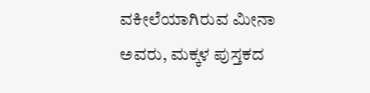ವಕೀಲೆಯಾಗಿರುವ ಮೀನಾ ಅವರು, ಮಕ್ಕಳ ಪುಸ್ತಕದ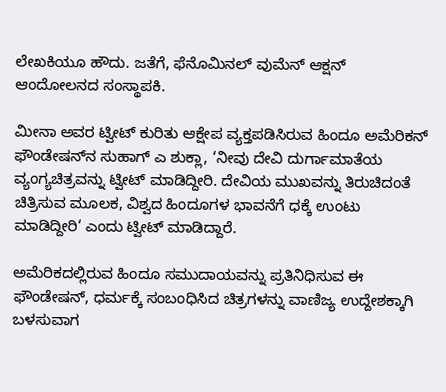ಲೇಖಕಿಯೂ ಹೌದು. ಜತೆಗೆ, ಫೆನೊಮಿನಲ್ ವುಮೆನ್ ಆಕ್ಷನ್ ಆಂದೋಲನದ ಸಂಸ್ಥಾಪಕಿ.

ಮೀನಾ ಅವರ ಟ್ವೀಟ್ ಕುರಿತು ಆಕ್ಷೇಪ ವ್ಯಕ್ತಪಡಿಸಿರುವ ಹಿಂದೂ ಅಮೆರಿಕನ್‌ ಫೌಂಡೇಷನ್‌ನ ಸುಹಾಗ್ ಎ ಶುಕ್ಲಾ, ‘ನೀವು ದೇವಿ ದುರ್ಗಾಮಾತೆಯ ವ್ಯಂಗ್ಯಚಿತ್ರವನ್ನು ಟ್ವೀಟ್ ಮಾಡಿದ್ದೀರಿ. ದೇವಿಯ ಮುಖವನ್ನು ತಿರುಚಿದಂತೆ ಚಿತ್ರಿಸುವ ಮೂಲಕ, ವಿಶ್ವದ ಹಿಂದೂಗಳ ಭಾವನೆಗೆ ಧಕ್ಕೆ ಉಂಟು ಮಾಡಿದ್ದೀರಿ‘ ಎಂದು ಟ್ವೀಟ್ ಮಾಡಿದ್ದಾರೆ.

ಅಮೆರಿಕದಲ್ಲಿರುವ ಹಿಂದೂ ಸಮುದಾಯವನ್ನು ಪ್ರತಿನಿಧಿಸುವ ಈ ಫೌಂಡೇಷನ್‌, ಧರ್ಮಕ್ಕೆ ಸಂಬಂಧಿಸಿದ ಚಿತ್ರಗಳನ್ನು ವಾಣಿಜ್ಯ ಉದ್ದೇಶಕ್ಕಾಗಿ ಬಳಸುವಾಗ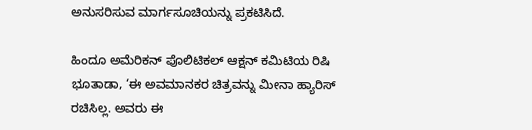ಅನುಸರಿಸುವ ಮಾರ್ಗಸೂಚಿಯನ್ನು ಪ್ರಕಟಿಸಿದೆ.

ಹಿಂದೂ ಅಮೆರಿಕನ್ ಪೊಲಿಟಿಕಲ್ ಆಕ್ಷನ್ ಕಮಿಟಿಯ ರಿಷಿ ಭೂತಾಡಾ, ‘ಈ ಅವಮಾನಕರ ಚಿತ್ರವನ್ನು ಮೀನಾ ಹ್ಯಾರಿಸ್ ರಚಿಸಿಲ್ಲ. ಅವರು ಈ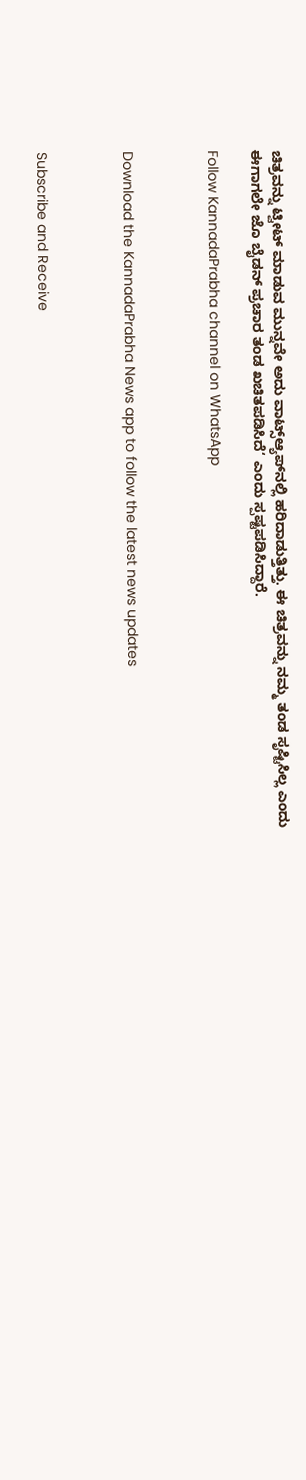ಚಿತ್ರವನ್ನು ಟ್ವೀಟ್ ಮಾಡುವ ಮುನ್ನವೇ ಅದು ವಾಟ್ಸ್‌ಆ್ಯಪ್‌ನಲ್ಲಿ ಹರಿದಾಡುತ್ತಿತ್ತು. ಈ ಚಿತ್ರವನ್ನು ನಮ್ಮ ತಂಡ ಸೃಷ್ಟಿಸಿಲ್ಲ ಎಂದು ಈಗಾಗಲೇ ಜೊ ಬೈಡನ್ ಪ್ರಚಾರ ತಂಡ ಖಚಿತಪಡಿಸಿದೆ‘ ಎಂದು ಸ್ಪಷ್ಟಪಡಿಸಿದ್ದಾರೆ.

Follow KannadaPrabha channel on WhatsApp



Download the KannadaPrabha News app to follow the latest news updates



Subscribe and Receive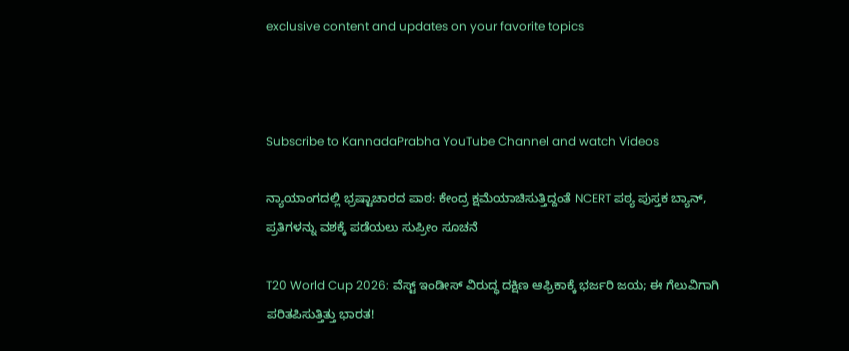exclusive content and updates on your favorite topics



Subscribe to KannadaPrabha YouTube Channel and watch Videos

ನ್ಯಾಯಾಂಗದಲ್ಲಿ ಭ್ರಷ್ಟಾಚಾರದ ಪಾಠ: ಕೇಂದ್ರ ಕ್ಷಮೆಯಾಚಿಸುತ್ತಿದ್ದಂತೆ NCERT ಪಠ್ಯ ಪುಸ್ತಕ ಬ್ಯಾನ್, ಪ್ರತಿಗಳನ್ನು ವಶಕ್ಕೆ ಪಡೆಯಲು ಸುಪ್ರೀಂ ಸೂಚನೆ

T20 World Cup 2026: ವೆಸ್ಟ್ ಇಂಡೀಸ್ ವಿರುದ್ಧ ದಕ್ಷಿಣ ಆಫ್ರಿಕಾಕ್ಕೆ ಭರ್ಜರಿ ಜಯ; ಈ ಗೆಲುವಿಗಾಗಿ ಪರಿತಪಿಸುತ್ತಿತ್ತು ಭಾರತ!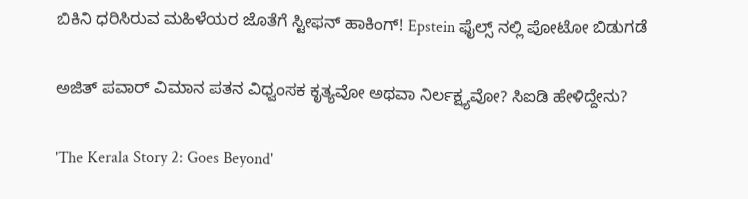ಬಿಕಿನಿ ಧರಿಸಿರುವ ಮಹಿಳೆಯರ ಜೊತೆಗೆ ಸ್ಟೀಫನ್ ಹಾಕಿಂಗ್! Epstein ಫೈಲ್ಸ್ ನಲ್ಲಿ ಪೋಟೋ ಬಿಡುಗಡೆ

ಅಜಿತ್ ಪವಾರ್ ವಿಮಾನ ಪತನ ವಿಧ್ವಂಸಕ ಕೃತ್ಯವೋ ಅಥವಾ ನಿರ್ಲಕ್ಷ್ಯವೋ? ಸಿಐಡಿ ಹೇಳಿದ್ದೇನು?

'The Kerala Story 2: Goes Beyond'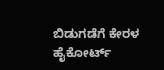ಬಿಡುಗಡೆಗೆ ಕೇರಳ ಹೈಕೋರ್ಟ್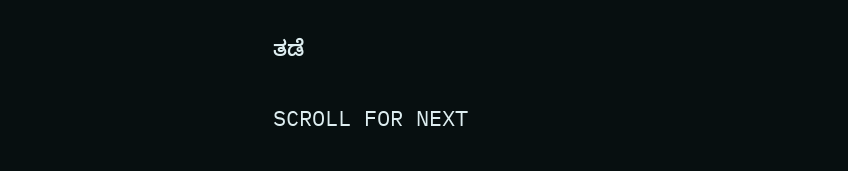ತಡೆ

SCROLL FOR NEXT